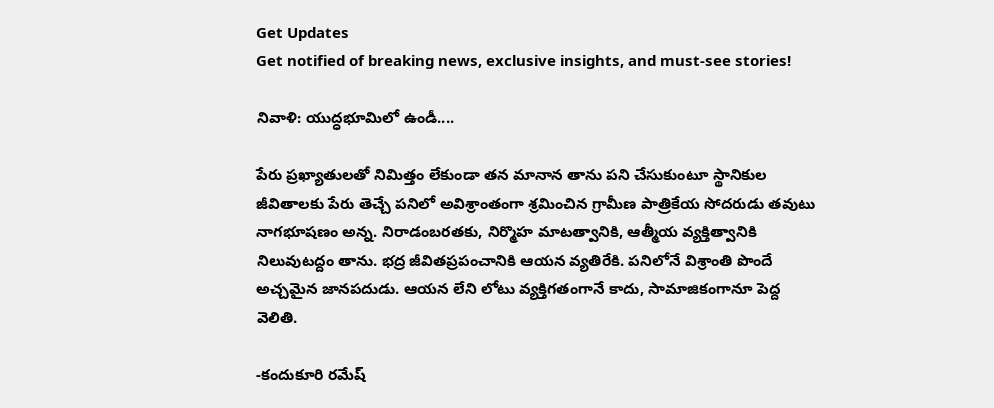Get Updates
Get notified of breaking news, exclusive insights, and must-see stories!

నివాళి: యుద్ధభూమిలో ఉండీ....

పేరు ప్రఖ్యాతులతో నిమిత్తం లేకుండా తన మానాన తాను పని చేసుకుంటూ స్థానికుల జీవితాలకు పేరు తెచ్చే పనిలో అవిశ్రాంతంగా శ్రమించిన గ్రామీణ పాత్రికేయ సోదరుడు తవుటు నాగభూషణం అన్న. నిరాడంబరతకు, నిర్మొహ మాటత్వానికి, ఆత్మీయ వ్యక్తిత్వానికి నిలువుటద్దం తాను. భద్ర జీవితప్రపంచానికి ఆయన వ్యతిరేకి. పనిలోనే విశ్రాంతి పొందే అచ్చమైన జానపదుడు. ఆయన లేని లోటు వ్యక్తిగతంగానే కాదు, సామాజికంగానూ పెద్ద వెలితి.

-కందుకూరి రమేష్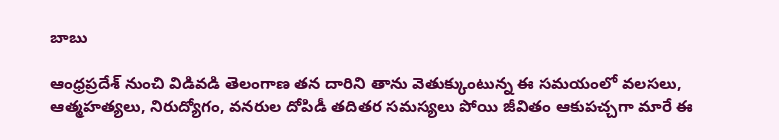బాబు

ఆంధ్రప్రదేశ్ నుంచి విడివడి తెలంగాణ తన దారిని తాను వెతుక్కుంటున్న ఈ సమయంలో వలసలు, ఆత్మహత్యలు, నిరుద్యోగం, వనరుల దోపిడీ తదితర సమస్యలు పోయి జీవితం ఆకుపచ్చగా మారే ఈ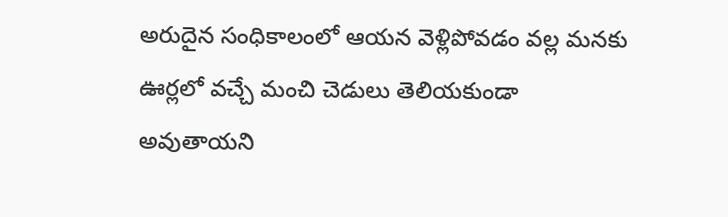అరుదైన సంధికాలంలో ఆయన వెళ్లిపోవడం వల్ల మనకు ఊర్లలో వచ్చే మంచి చెడులు తెలియకుండా అవుతాయని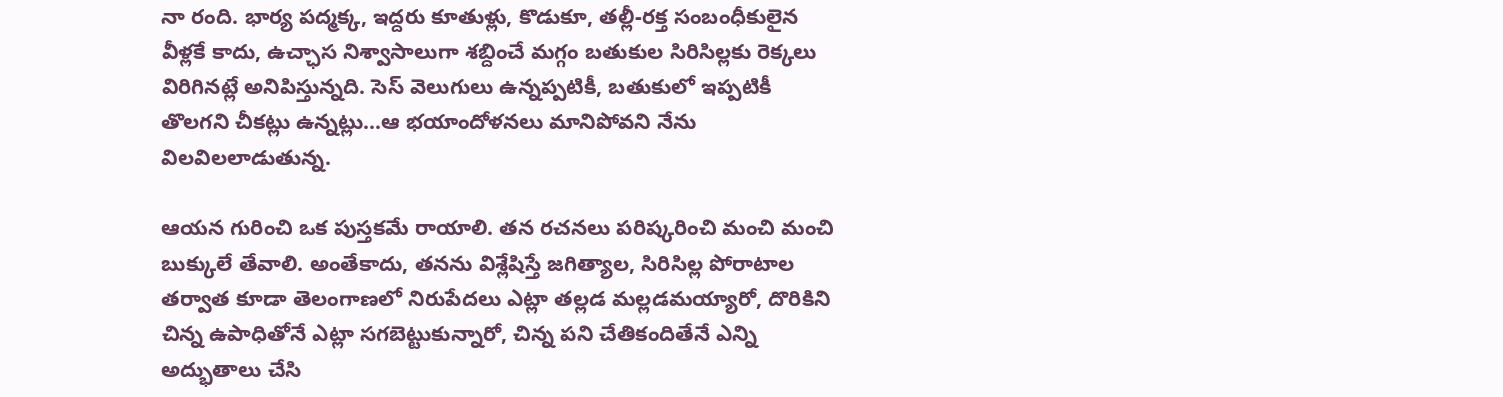నా రంది. భార్య పద్మక్క, ఇద్దరు కూతుళ్లు, కొడుకూ, తల్లీ-రక్త సంబంధీకులైన వీళ్లకే కాదు, ఉచ్ఛాస నిశ్వాసాలుగా శబ్దించే మగ్గం బతుకుల సిరిసిల్లకు రెక్కలు విరిగినట్లే అనిపిస్తున్నది. సెస్ వెలుగులు ఉన్నప్పటికీ, బతుకులో ఇప్పటికీ తొలగని చీకట్లు ఉన్నట్లు...ఆ భయాందోళనలు మానిపోవని నేను విలవిలలాడుతున్న.

ఆయన గురించి ఒక పుస్తకమే రాయాలి. తన రచనలు పరిష్కరించి మంచి మంచి బుక్కులే తేవాలి. అంతేకాదు, తనను విశ్లేషిస్తే జగిత్యాల, సిరిసిల్ల పోరాటాల తర్వాత కూడా తెలంగాణలో నిరుపేదలు ఎట్లా తల్లడ మల్లడమయ్యారో, దొరికిని చిన్న ఉపాధితోనే ఎట్లా సగబెట్టుకున్నారో, చిన్న పని చేతికందితేనే ఎన్ని అద్భుతాలు చేసి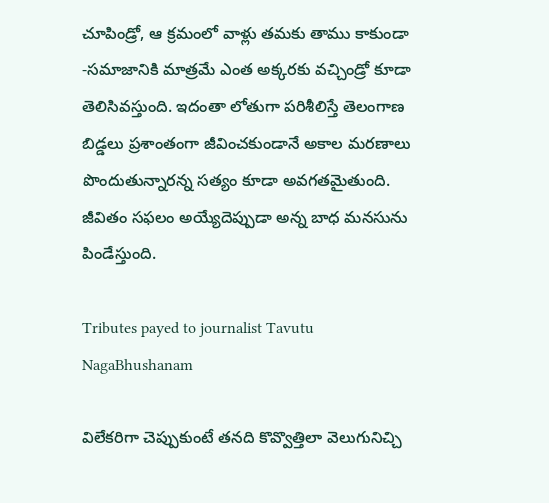చూపిండ్రో, ఆ క్రమంలో వాళ్లు తమకు తాము కాకుండా -సమాజానికి మాత్రమే ఎంత అక్కరకు వచ్చిండ్రో కూడా తెలిసివస్తుంది. ఇదంతా లోతుగా పరిశీలిస్తే తెలంగాణ బిడ్డలు ప్రశాంతంగా జీవించకుండానే అకాల మరణాలు పొందుతున్నారన్న సత్యం కూడా అవగతమైతుంది. జీవితం సఫలం అయ్యేదెప్పుడా అన్న బాధ మనసును పిండేస్తుంది.

Tributes payed to journalist Tavutu NagaBhushanam

విలేకరిగా చెప్పుకుంటే తనది కొవ్వొత్తిలా వెలుగునిచ్చి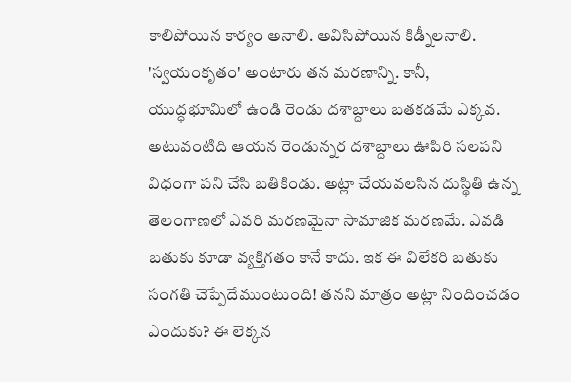కాలిపోయిన కార్యం అనాలి. అవిసిపోయిన కిడ్నీలనాలి. 'స్వయంకృతం' అంటారు తన మరణాన్ని. కానీ, యుద్ధభూమిలో ఉండి రెండు దశాబ్దాలు బతకడమే ఎక్కవ. అటువంటిది ఆయన రెండున్నర దశాబ్దాలు ఊపిరి సలపని విధంగా పని చేసి బతికిండు. అట్లా చేయవలసిన దుస్థితి ఉన్న తెలంగాణలో ఎవరి మరణమైనా సామాజిక మరణమే. ఎవడి బతుకు కూడా వ్యక్తిగతం కానే కాదు. ఇక ఈ విలేకరి బతుకు సంగతి చెప్పేదేముంటుంది! తనని మాత్రం అట్లా నిందించడం ఎందుకు? ఈ లెక్కన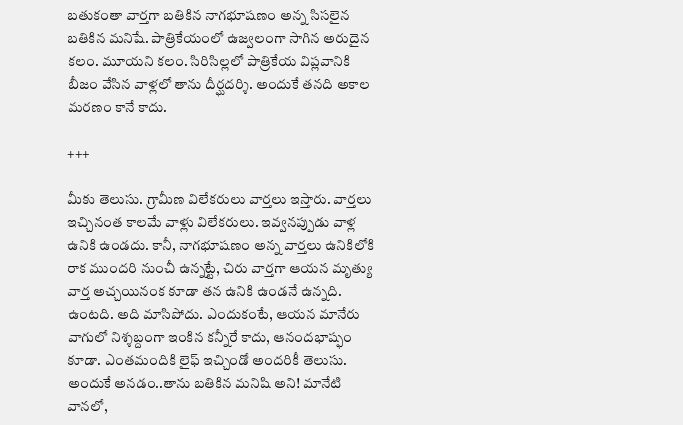బతుకంతా వార్తగా బతికిన నాగభూషణం అన్న సిసలైన బతికిన మనిషే. పాత్రికేయంలో ఉజ్వలంగా సాగిన అరుదైన కలం. మూయని కలం. సిరిసిల్లలో పాత్రికేయ విప్లవానికి బీజం వేసిన వాళ్లలో తాను దీర్ఘదర్శి. అందుకే తనది అకాల మరణం కానే కాదు.

+++

మీకు తెలుసు. గ్రామీణ విలేకరులు వార్తలు ఇస్తారు. వార్తలు ఇచ్చినంత కాలమే వాళ్లు విలేకరులు. ఇవ్వనప్పుడు వాళ్ల ఉనికి ఉండదు. కానీ, నాగభూషణం అన్న వార్తలు ఉనికిలోకి రాక ముందరి నుంచీ ఉన్నట్టే, చిరు వార్తగా ఆయన మృత్యు వార్త అచ్చయినంక కూడా తన ఉనికి ఉండనే ఉన్నది. ఉంటది. అది మాసిపోదు. ఎందుకంటే, ఆయన మానేరు వాగులో నిశ్శబ్దంగా ఇంకిన కన్నీరే కాదు, ఆనందభాష్ఫం కూడా. ఎంతమందికి లైఫ్ ఇచ్చిండో అందరికీ తెలుసు. అందుకే అనడం..తాను బతికిన మనిషి అని! మానేటి వానలో,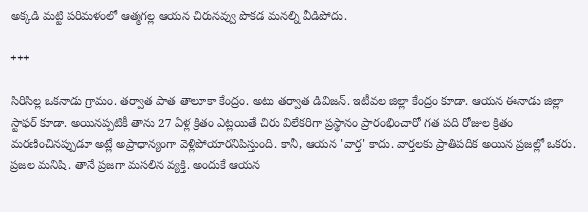అక్కడి మట్టి పరిమళంలో ఆత్మగల్ల ఆయన చిరునవ్వు పొకడ మనల్ని వీడిపోదు.

+++

సిరిసిల్ల ఒకనాడు గ్రామం. తర్వాత పాత తాలూకా కేంద్రం. అటు తర్వాత డివిజన్. ఇటీవల జిల్లా కేంద్రం కూడా. ఆయన ఈనాడు జిల్లా స్టాఫర్ కూడా. అయినప్పటికీ తాను 27 ఏళ్ల క్రితం ఎట్లయితే చిరు విలేకరిగా ప్రస్థానం ప్రారంభించారో గత పది రోజుల క్రితం మరణించినప్పుడూ అట్లే అప్రాధాన్యంగా వెళ్లిపోయారనిపిస్తుంది. కానీ, ఆయన 'వార్త' కాదు. వార్తలకు ప్రాతిపదిక అయిన ప్రజల్లో ఒకరు. ప్రజల మనిషి. తానే ప్రజగా మసలిన వ్యక్తి. అందుకే ఆయన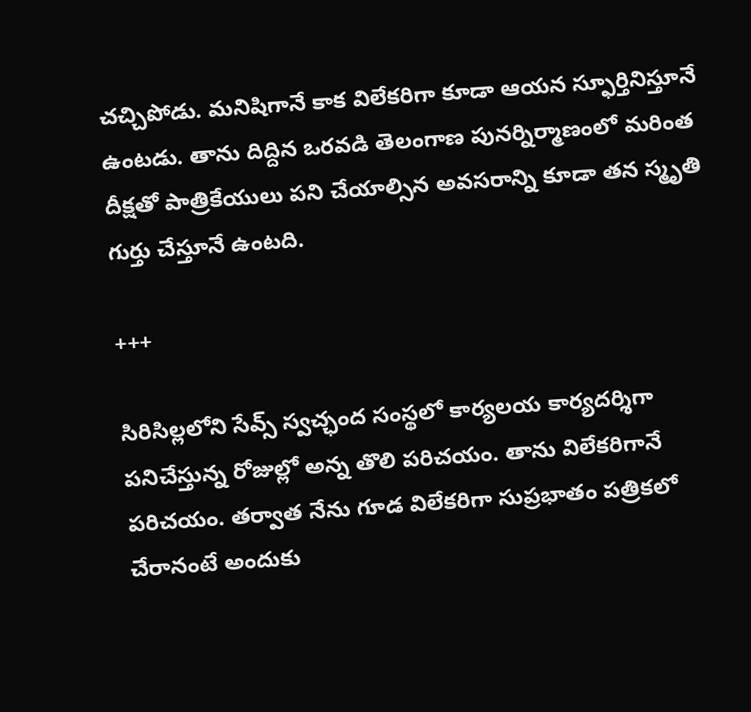చచ్చిపోడు. మనిషిగానే కాక విలేకరిగా కూడా ఆయన స్ఫూర్తినిస్తూనే ఉంటడు. తాను దిద్దిన ఒరవడి తెలంగాణ పునర్నిర్మాణంలో మరింత దీక్షతో పాత్రికేయులు పని చేయాల్సిన అవసరాన్ని కూడా తన స్మృతి గుర్తు చేస్తూనే ఉంటది.

+++

సిరిసిల్లలోని సేవ్స్ స్వచ్ఛంద సంస్థలో కార్యలయ కార్యదర్శిగా పనిచేస్తున్న రోజుల్లో అన్న తొలి పరిచయం. తాను విలేకరిగానే పరిచయం. తర్వాత నేను గూడ విలేకరిగా సుప్రభాతం పత్రికలో చేరానంటే అందుకు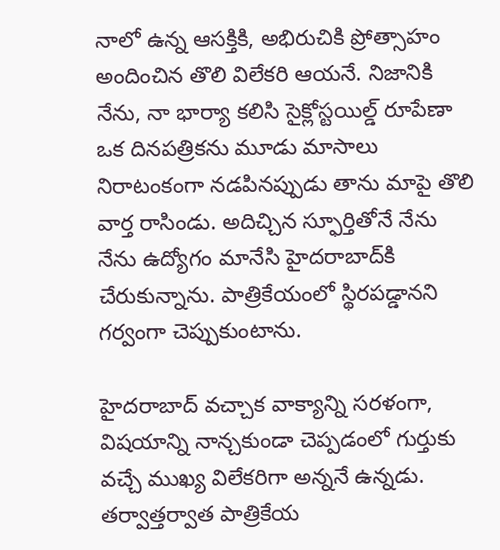నాలో ఉన్న ఆసక్తికి, అభిరుచికి ప్రోత్సాహం అందించిన తొలి విలేకరి ఆయనే. నిజానికి నేను, నా భార్యా కలిసి సైక్లోస్టయిల్డ్ రూపేణా ఒక దినపత్రికను మూడు మాసాలు నిరాటంకంగా నడపినప్పుడు తాను మాపై తొలి వార్త రాసిండు. అదిచ్చిన స్ఫూర్తితోనే నేను నేను ఉద్యోగం మానేసి హైదరాబాద్‌కి చేరుకున్నాను. పాత్రికేయంలో స్థిరపడ్డానని గర్వంగా చెప్పుకుంటాను.

హైదరాబాద్ వచ్చాక వాక్యాన్ని సరళంగా, విషయాన్ని నాన్చకుండా చెప్పడంలో గుర్తుకు వచ్చే ముఖ్య విలేకరిగా అన్ననే ఉన్నడు. తర్వాత్తర్వాత పాత్రికేయ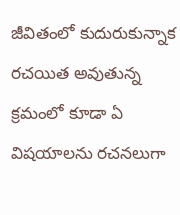జీవితంలో కుదురుకున్నాక రచయిత అవుతున్న క్రమంలో కూడా ఏ విషయాలను రచనలుగా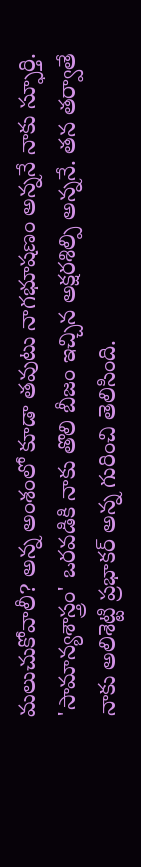మలుచుకోవాలీ? అన్న అంశంలో కూడా తవుటు నాగభూషణం అన్ననే నాకు స్ఫూర్తి. 'సామాన్యశాస్త్రం' ఒరవడికి నాకు తొలి బీజం ఇచ్చిన అక్షరశిల్పి అన్ననే. తన తర్వాతే నాకు అలిశెట్టి ప్రభాకర్ అన్న గురించి తెలిసింది.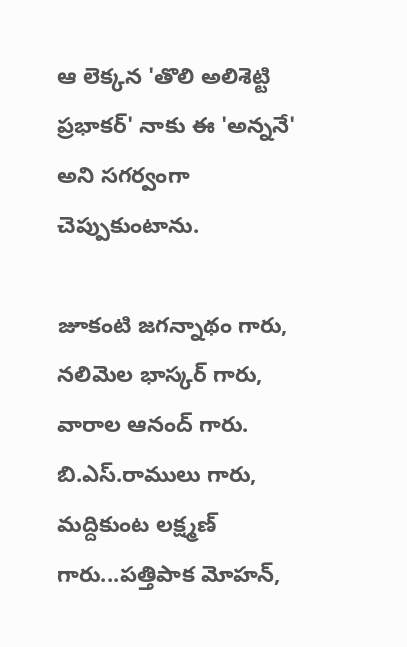ఆ లెక్కన 'తొలి అలిశెట్టి ప్రభాకర్' నాకు ఈ 'అన్ననే' అని సగర్వంగా చెప్పుకుంటాను.

జూకంటి జగన్నాథం గారు, నలిమెల భాస్కర్ గారు, వారాల ఆనంద్ గారు. బి.ఎస్.రాములు గారు, మద్దికుంట లక్ష్మణ్ గారు...పత్తిపాక మోహన్,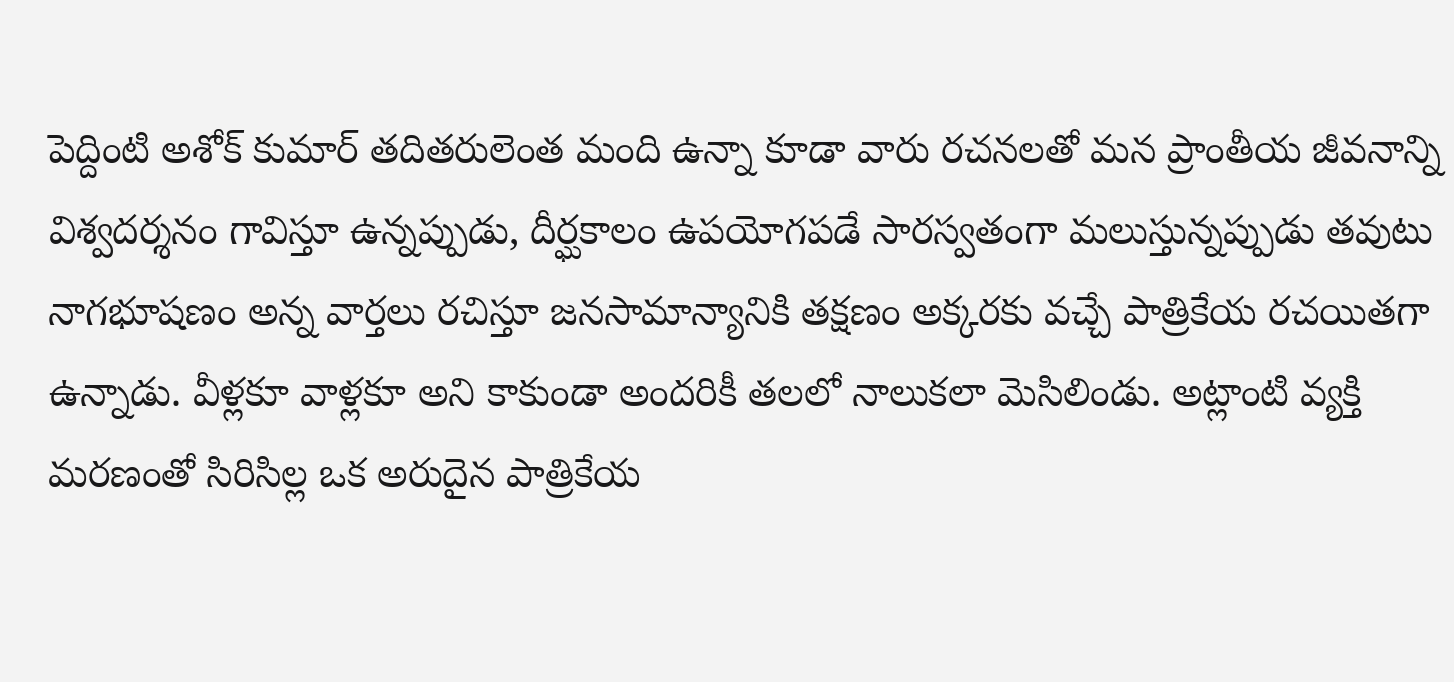పెద్దింటి అశోక్ కుమార్ తదితరులెంత మంది ఉన్నా కూడా వారు రచనలతో మన ప్రాంతీయ జీవనాన్ని విశ్వదర్శనం గావిస్తూ ఉన్నప్పుడు, దీర్ఘకాలం ఉపయోగపడే సారస్వతంగా మలుస్తున్నప్పుడు తవుటు నాగభూషణం అన్న వార్తలు రచిస్తూ జనసామాన్యానికి తక్షణం అక్కరకు వచ్చే పాత్రికేయ రచయితగా ఉన్నాడు. వీళ్లకూ వాళ్లకూ అని కాకుండా అందరికీ తలలో నాలుకలా మెసిలిండు. అట్లాంటి వ్యక్తి మరణంతో సిరిసిల్ల ఒక అరుదైన పాత్రికేయ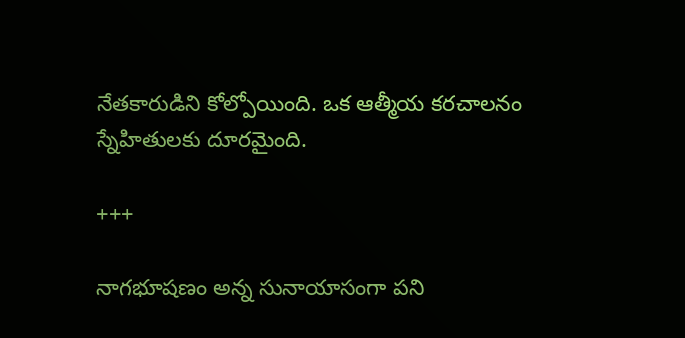నేతకారుడిని కోల్పోయింది. ఒక ఆత్మీయ కరచాలనం స్నేహితులకు దూరమైంది.

+++

నాగభూషణం అన్న సునాయాసంగా పని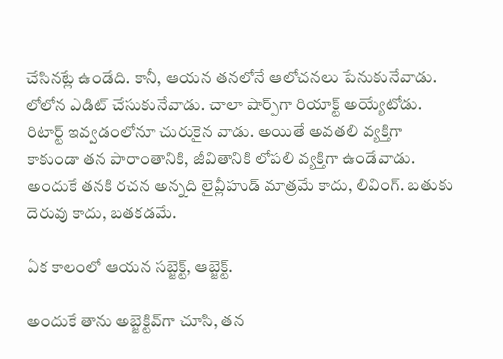చేసినట్లే ఉండేది. కానీ, ఆయన తనలోనే ఆలోచనలు పేనుకునేవాడు. లోలోన ఎడిట్ చేసుకునేవాడు. చాలా షార్ప్‌గా రియాక్ట్ అయ్యేటోడు. రిటార్ట్ ఇవ్వడంలోనూ చురుకైన వాడు. అయితే అవతలి వ్యక్తిగా కాకుండా తన పారాంతానికి, జీవితానికి లోపలి వ్యక్తిగా ఉండేవాడు. అందుకే తనకి రచన అన్నది లైవ్లీహుడ్ మాత్రమే కాదు, లివింగ్. బతుకు దెరువు కాదు, బతకడమే.

ఏక కాలంలో ఆయన సబ్జెక్ట్, ఆబ్జెక్ట్.

అందుకే తాను అబ్జెక్టివ్‌గా చూసి, తన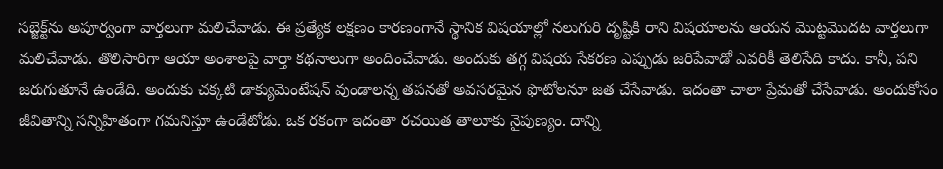సబ్జెక్ట్‌ను అపూర్వంగా వార్తలుగా మలిచేవాడు. ఈ ప్రత్యేక లక్షణం కారణంగానే స్థానిక విషయాల్లో నలుగురి దృష్టికి రాని విషయాలను ఆయన మొట్టమొదట వార్తలుగా మలిచేవాడు. తొలిసారిగా ఆయా అంశాలపై వార్తా కథనాలుగా అందించేవాడు. అందుకు తగ్గ విషయ సేకరణ ఎప్పుడు జరిపేవాడో ఎవరికీ తెలిసేది కాదు. కానీ, పని జరుగుతూనే ఉండేది. అందుకు చక్కటి డాక్యుమెంటేషన్ వుండాలన్న తపనతో అవసరమైన ఫొటోలనూ జత చేసేవాడు. ఇదంతా చాలా ప్రేమతో చేసేవాడు. అందుకోసం జీవితాన్ని సన్నిహితంగా గమనిస్తూ ఉండేటోడు. ఒక రకంగా ఇదంతా రచయిత తాలూకు నైపుణ్యం. దాన్ని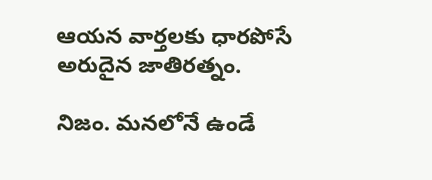ఆయన వార్తలకు ధారపోసే అరుదైన జాతిరత్నం.

నిజం. మనలోనే ఉండే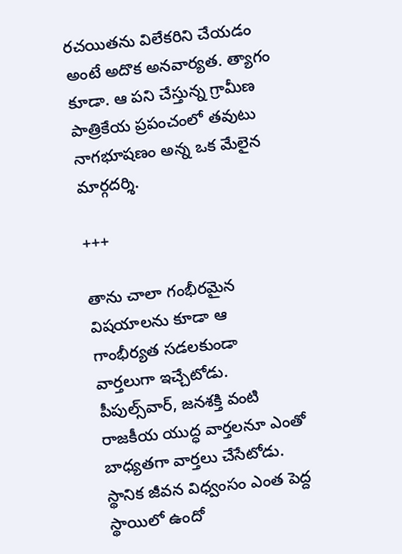రచయితను విలేకరిని చేయడం అంటే అదొక అనవార్యత. త్యాగం కూడా. ఆ పని చేస్తున్న గ్రామీణ పాత్రికేయ ప్రపంచంలో తవుటు నాగభూషణం అన్న ఒక మేలైన మార్గదర్శి.

+++

తాను చాలా గంభీరమైన విషయాలను కూడా ఆ గాంభీర్యత సడలకుండా వార్తలుగా ఇచ్చేటోడు. పీపుల్స్‌వార్, జనశక్తి వంటి రాజకీయ యుద్ధ వార్తలనూ ఎంతో బాధ్యతగా వార్తలు చేసేటోడు. స్థానిక జీవన విధ్వంసం ఎంత పెద్ద స్థాయిలో ఉందో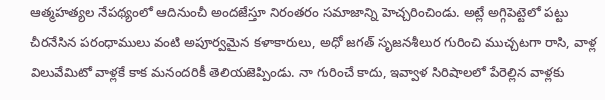ఆత్మహత్యల నేపథ్యంలో ఆదినుంచీ అందజేస్తూ నిరంతరం సమాజాన్ని హెచ్చరించిండు. అట్లే అగ్గిపెట్టెలో పట్టు చీరనేసిన పరంధాములు వంటి అపూర్వమైన కళాకారులు, అధో జగత్ సృజనశీలుర గురించి ముచ్చటగా రాసి, వాళ్ల విలువేమిటో వాళ్లకే కాక మనందరికీ తెలియజెప్పిండు. నా గురించే కాదు, ఇవ్వాళ సిరిషాలలో పేరెల్లిన వాళ్లకు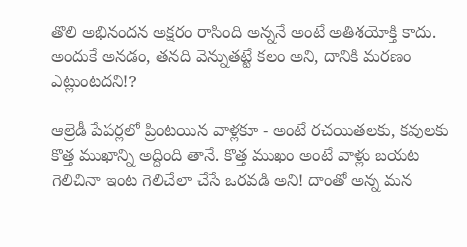తొలి అభినందన అక్షరం రాసింది అన్ననే అంటే అతిశయోక్తి కాదు. అందుకే అనడం, తనది వెన్నుతట్టే కలం అని, దానికి మరణం ఎట్లుంటదని!?

ఆల్రెడీ పేపర్లలో ప్రింటయిన వాళ్లకూ - అంటే రచయితలకు, కవులకు కొత్త ముఖాన్ని అద్దింది తానే. కొత్త ముఖం అంటే వాళ్లు బయట గెలిచినా ఇంట గెలిచేలా చేసే ఒరవడి అని! దాంతో అన్న మన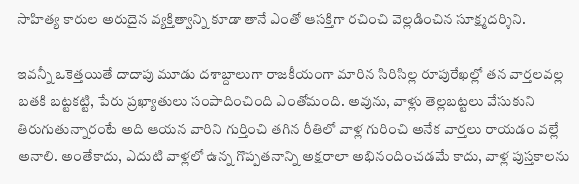సాహిత్య కారుల అరుదైన వ్యక్తిత్వాన్ని కూడా తానే ఎంతో ఆసక్తిగా రచించి వెల్లడించిన సూక్ష్మదర్శిని.

ఇవన్నీ ఒకెత్తయితే దాదాపు మూడు దశాబ్దాలుగా రాజకీయంగా మారిన సిరిసిల్ల రూపురేఖల్లో తన వార్తలవల్ల బతకి బట్టకట్టి, పేరు ప్రఖ్యాతులు సంపాదించింది ఎంతోమంది. అవును, వాళ్లు తెల్లబట్టలు వేసుకుని తిరుగుతున్నారంటే అది ఆయన వారిని గుర్తించి తగిన రీతిలో వాళ్ల గురించి అనేక వార్తలు రాయడం వల్లే అనాలి. అంతేకాదు, ఎదుటి వాళ్లలో ఉన్న గొప్పతనాన్ని అక్షరాలా అభినందించడమే కాదు, వాళ్ల పుస్తకాలను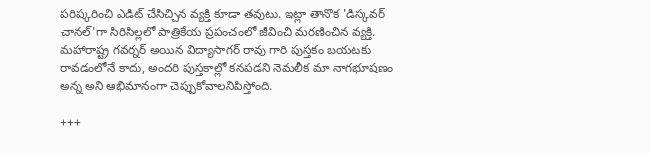పరిష్కరించి ఎడిట్ చేసిచ్చిన వ్యక్తి కూడా తవుటు. ఇట్లా తానొక 'డిస్కవర్ చానల్‌'గా సిరిసిల్లలో పాత్రికేయ ప్రపంచంలో జీవించి మరణించిన వ్యక్తి. మహారాష్ట్ర గవర్నర్ అయిన విద్యాసాగర్ రావు గారి పుస్తకం బయటకు రావడంలోనే కాదు, అందరి పుస్తకాల్లో కనపడని నెమలీక మా నాగభూషణం అన్న అని ఆభిమానంగా చెప్పుకోవాలనిపిస్తోంది.

+++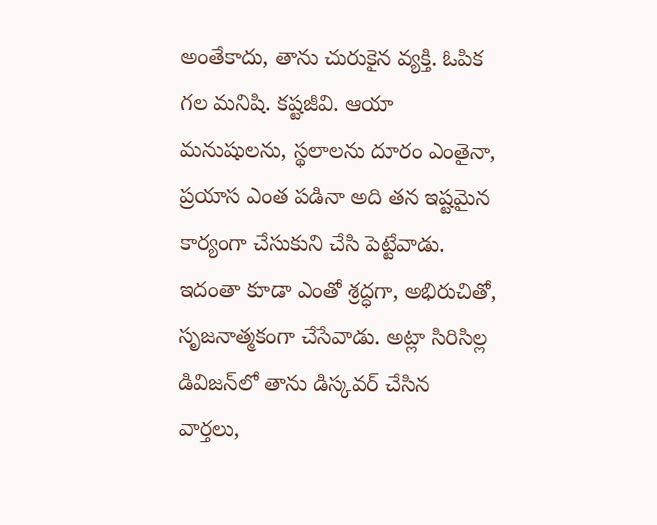అంతేకాదు, తాను చురుకైన వ్యక్తి. ఓపిక గల మనిషి. కష్టజీవి. ఆయా మనుషులను, స్థలాలను దూరం ఎంతైనా, ప్రయాస ఎంత పడినా అది తన ఇష్టమైన కార్యంగా చేసుకుని చేసి పెట్టేవాడు. ఇదంతా కూడా ఎంతో శ్రద్ధగా, అభిరుచితో, సృజనాత్మకంగా చేసేవాడు. అట్లా సిరిసిల్ల డివిజన్‌లో తాను డిస్కవర్ చేసిన వార్తలు,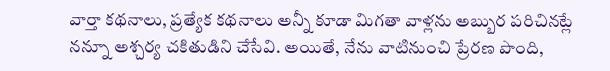వార్తా కథనాలు, ప్రత్యేక కథనాలు అన్నీ కూడా మిగతా వాళ్లను అబ్బుర పరిచినట్లే నన్నూ అశ్చర్య చకితుడిని చేసేవి. అయితే, నేను వాటినుంచి ప్రేరణ పొంది,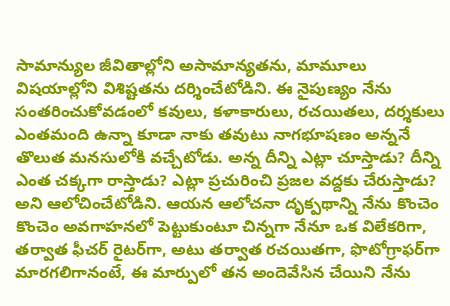సామాన్యుల జీవితాల్లోని అసామాన్యతను, మామూలు విషయాల్లోని విశిష్టతను దర్శించేటోడిని. ఈ నైపుణ్యం నేను సంతరించుకోవడంలో కవులు, కళాకారులు, రచయితలు, దర్శకులు ఎంతమంది ఉన్నా కూడా నాకు తవుటు నాగభూషణం అన్ననే తొలుత మనసులోకి వచ్చేటోడు. అన్న దీన్ని ఎట్లా చూస్తాడు? దీన్ని ఎంత చక్కగా రాస్తాడు? ఎట్లా ప్రచురించి ప్రజల వద్దకు చేరుస్తాడు? అని ఆలోచించేటోడిని. ఆయన ఆలోచనా దృక్పథాన్ని నేను కొంచెం కొంచెం అవగాహనలో పెట్టుకుంటూ చిన్నగా నేనూ ఒక విలేకరిగా, తర్వాత ఫీచర్ రైటర్‌గా, అటు తర్వాత రచయితగా, ఫొటోగ్రాఫర్‌గా మారగలిగానంటే, ఈ మార్పులో తన అందెవేసిన చేయిని నేను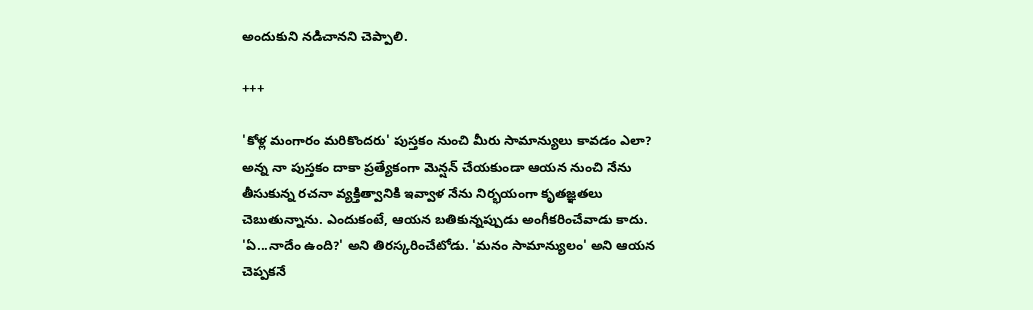అందుకుని నడిచానని చెప్పాలి.

+++

'కోళ్ల మంగారం మరికొందరు' పుస్తకం నుంచి మీరు సామాన్యులు కావడం ఎలా? అన్న నా పుస్తకం దాకా ప్రత్యేకంగా మెన్షన్ చేయకుండా ఆయన నుంచి నేను తీసుకున్న రచనా వ్యక్తిత్వానికి ఇవ్వాళ నేను నిర్భయంగా కృతజ్ఞతలు చెబుతున్నాను. ఎందుకంటే, ఆయన బతికున్నప్పుడు అంగీకరించేవాడు కాదు. 'ఏ...నాదేం ఉంది?' అని తిరస్కరించేటోడు. 'మనం సామాన్యులం' అని ఆయన చెప్పకనే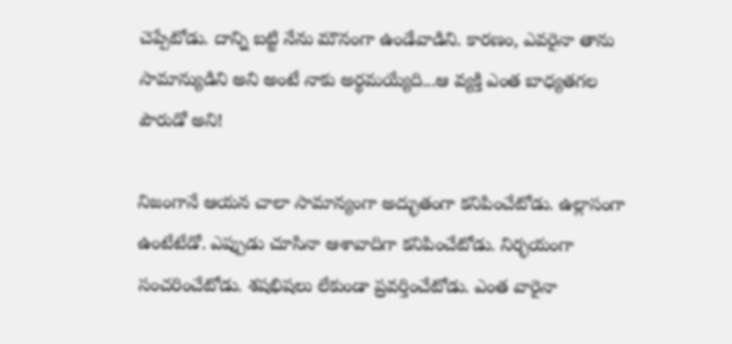చెప్పేటోడు. దాన్ని బట్టి నేను మౌనంగా ఉండేవాడిని. కారణం, ఎవరైనా తాను సామాన్యుడిని అని అంటే నాకు అర్థమయ్యేది...ఆ వ్యక్తి ఎంత బాధ్యతగల పౌరుడో అని!

నిజంగానే ఆయన చాలా సామాన్యంగా అద్భుతంగా కనిపించేటోడు. ఉల్లాసంగా ఉంటేటేడో. ఎప్పుడు చూసినా ఆశావాదిగా కనిపించేటోడు. నిర్భయంగా సంచరించేటోడు. శషభిషలు లేకుండా ప్రవర్తించేటోడు. ఎంత వారైనా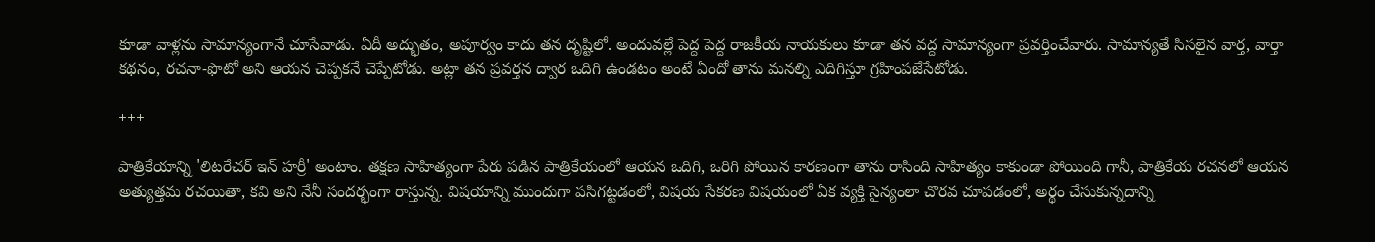కూడా వాళ్లను సామాన్యంగానే చూసేవాడు. ఏదీ అద్భుతం, అపూర్వం కాదు తన దృష్టిలో. అందువల్లే పెద్ద పెద్ద రాజకీయ నాయకులు కూడా తన వద్ద సామాన్యంగా ప్రవర్తించేవారు. సామాన్యతే సిసలైన వార్త, వార్తా కథనం, రచనా-ఫొటో అని ఆయన చెప్పకనే చెప్పేటోడు. అట్లా తన ప్రవర్తన ద్వార ఒదిగి ఉండటం అంటే ఏందో తాను మనల్ని ఎదిగిస్తూ గ్రహింపజేసేటోడు.

+++

పాత్రికేయాన్ని 'లిటరేచర్ ఇన్ హర్రీ' అంటాం. తక్షణ సాహిత్యంగా పేరు పడిన పాత్రికేయంలో ఆయన ఒదిగి, ఒరిగి పోయిన కారణంగా తాను రాసింది సాహిత్యం కాకుండా పోయింది గానీ, పాత్రికేయ రచనలో ఆయన అత్యుత్తమ రచయితా, కవి అని నేనీ సందర్భంగా రాస్తున్న. విషయాన్ని ముందుగా పసిగట్టడంలో, విషయ సేకరణ విషయంలో ఏక వ్యక్తి సైన్యంలా చొరవ చూపడంలో, అర్థం చేసుకున్నదాన్ని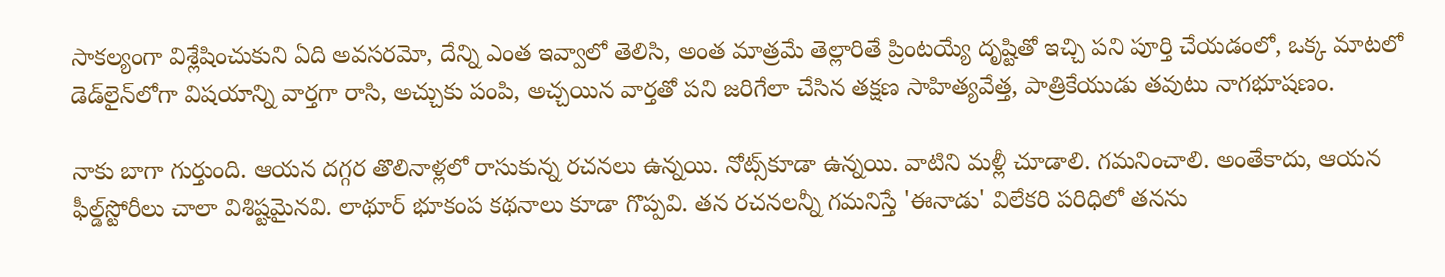సాకల్యంగా విశ్లేషించుకుని ఏది అవసరమో, దేన్ని ఎంత ఇవ్వాలో తెలిసి, అంత మాత్రమే తెల్లారితే ప్రింటయ్యే దృష్టితో ఇచ్చి పని పూర్తి చేయడంలో, ఒక్క మాటలో డెడ్‌లైన్‌లోగా విషయాన్ని వార్తగా రాసి, అచ్చుకు పంపి, అచ్చయిన వార్తతో పని జరిగేలా చేసిన తక్షణ సాహిత్యవేత్త, పాత్రికేయుడు తవుటు నాగభూషణం.

నాకు బాగా గుర్తుంది. ఆయన దగ్గర తొలినాళ్లలో రాసుకున్న రచనలు ఉన్నయి. నోట్స్‌కూడా ఉన్నయి. వాటిని మళ్లీ చూడాలి. గమనించాలి. అంతేకాదు, ఆయన ఫీల్డ్‌స్టోరీలు చాలా విశిష్టమైనవి. లాథూర్ భూకంప కథనాలు కూడా గొప్పవి. తన రచనలన్నీ గమనిస్తే 'ఈనాడు' విలేకరి పరిధిలో తనను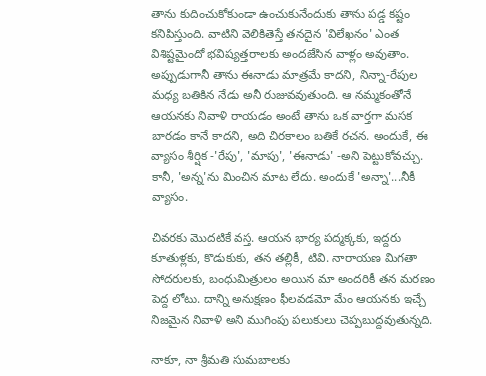తాను కుదించుకోకుండా ఉంచుకునేందుకు తాను పడ్డ కష్టం కనిపిస్తుంది. వాటిని వెలికితెస్తే తనదైన 'విలేఖనం' ఎంత విశిష్టమైందో భవిష్యత్తరాలకు అందజేసిన వాళ్లం అవుతాం. అప్పుడుగానీ తాను ఈనాడు మాత్రమే కాదని, నిన్నా-రేపుల మధ్య బతికిన నేడు అనీ రుజువవుతుంది. ఆ నమ్మకంతోనే ఆయనకు నివాళి రాయడం అంటే తాను ఒక వార్తగా మసక బారడం కానే కాదని, అది చిరకాలం బతికే రచన. అందుకే, ఈ వ్యాసం శీర్షిక -'రేపు', 'మాపు', 'ఈనాడు' -అని పెట్టుకోవచ్చు. కానీ, 'అన్న'ను మించిన మాట లేదు. అందుకే 'అన్నా'...నీకీ వ్యాసం.

చివరకు మొదటికే వస్త. ఆయన భార్య పద్మక్కకు, ఇద్దరు కూతుళ్లకు, కొడుకుకు, తన తల్లికీ, టివి. నారాయణ మిగతా సోదరులకు, బంధుమిత్రులం అయిన మా అందరికీ తన మరణం పెద్ద లోటు. దాన్ని అనుక్షణం ఫీలవడమో మేం ఆయనకు ఇచ్చే నిజమైన నివాళి అని ముగింపు పలుకులు చెప్పబుద్దవుతున్నది.

నాకూ, నా శ్రీమతి సుమబాలకు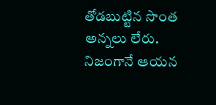తోడబుట్టిన సొంత అన్నలు లేరు. నిజంగానే ఆయన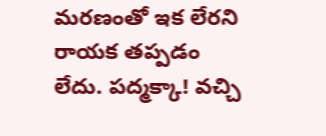మరణంతో ఇక లేరని రాయక తప్పడం లేదు. పద్మక్కా! వచ్చి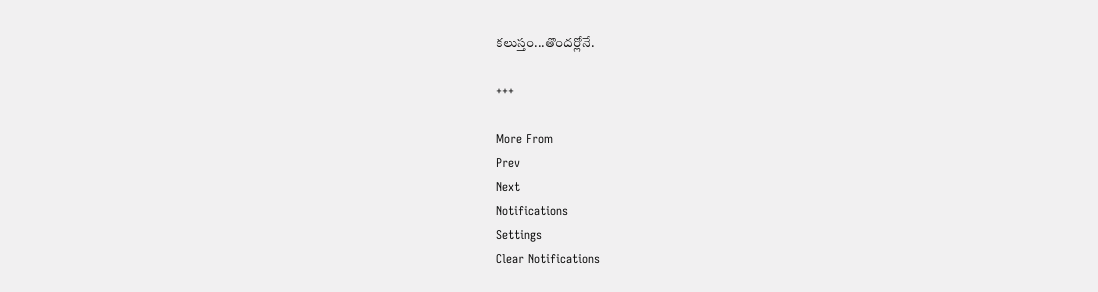కలుస్తం...తొందర్లోనే.

+++

More From
Prev
Next
Notifications
Settings
Clear Notifications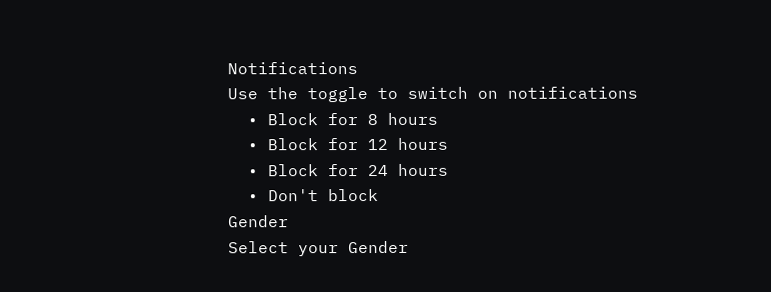Notifications
Use the toggle to switch on notifications
  • Block for 8 hours
  • Block for 12 hours
  • Block for 24 hours
  • Don't block
Gender
Select your Gender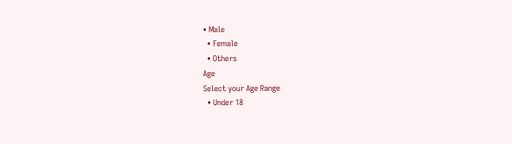• Male
  • Female
  • Others
Age
Select your Age Range
  • Under 18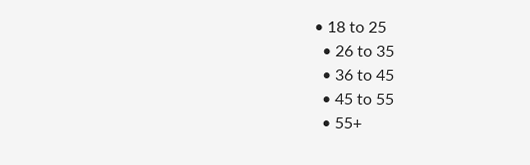• 18 to 25
  • 26 to 35
  • 36 to 45
  • 45 to 55
  • 55+